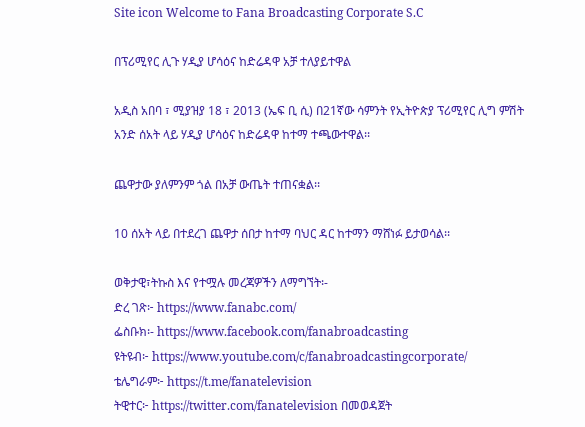Site icon Welcome to Fana Broadcasting Corporate S.C

በፕሪሚየር ሊጉ ሃዲያ ሆሳዕና ከድሬዳዋ አቻ ተለያይተዋል

አዲስ አበባ ፣ ሚያዝያ 18 ፣ 2013 (ኤፍ ቢ ሲ) በ21ኛው ሳምንት የኢትዮጵያ ፕሪሚየር ሊግ ምሽት አንድ ሰአት ላይ ሃዲያ ሆሳዕና ከድሬዳዋ ከተማ ተጫውተዋል፡፡

ጨዋታው ያለምንም ጎል በአቻ ውጤት ተጠናቋል፡፡

10 ሰአት ላይ በተደረገ ጨዋታ ሰበታ ከተማ ባህር ዳር ከተማን ማሸነፉ ይታወሳል፡፡

ወቅታዊ፣ትኩስ እና የተሟሉ መረጃዎችን ለማግኘት፡-
ድረ ገጽ፦ https://www.fanabc.com/
ፌስቡክ፡- https://www.facebook.com/fanabroadcasting
ዩትዩብ፦ https://www.youtube.com/c/fanabroadcastingcorporate/
ቴሌግራም፦ https://t.me/fanatelevision
ትዊተር፦ https://twitter.com/fanatelevision በመወዳጀት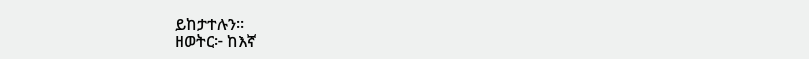ይከታተሉን፡፡
ዘወትር፦ ከእኛ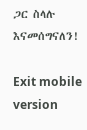ጋር ስላሉ እናመሰግናለን!

Exit mobile version